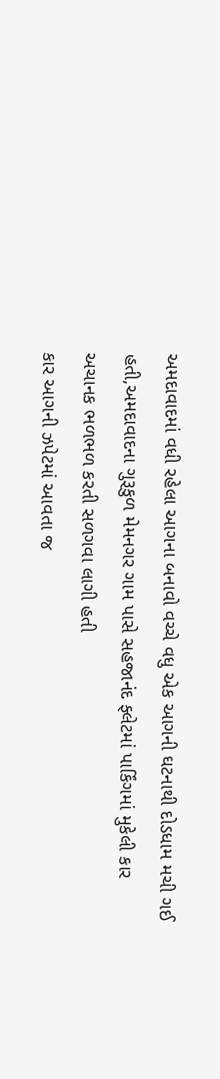અમદાવાદમાં વધી રહેલા આગના બનાવો વચ્ચે વધુ એક આગની ઘટનાથી દોડધામ મચી ગઈ હતી,અમદાવાદના ગુરૂકુળ મેમનગર ગામ પાસે સહજાનંદ ફ્લેટમાં પાર્કિંગમાં મુકેલી કાર અચાનક ભળભળ કરતી સળગવા લાગી હતી
કાર આગની ઝપેટમાં આવતા જ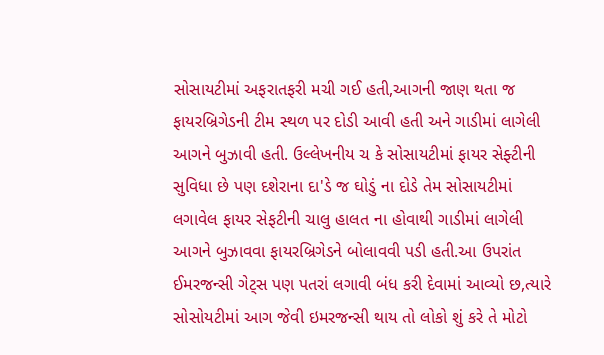સોસાયટીમાં અફરાતફરી મચી ગઈ હતી,આગની જાણ થતા જ ફાયરબ્રિગેડની ટીમ સ્થળ પર દોડી આવી હતી અને ગાડીમાં લાગેલી આગને બુઝાવી હતી. ઉલ્લેખનીય ચ કે સોસાયટીમાં ફાયર સેફ્ટીની સુવિધા છે પણ દશેરાના દા'ડે જ ઘોડું ના દોડે તેમ સોસાયટીમાં લગાવેલ ફાયર સેફટીની ચાલુ હાલત ના હોવાથી ગાડીમાં લાગેલી આગને બુઝાવવા ફાયરબ્રિગેડને બોલાવવી પડી હતી.આ ઉપરાંત ઈમરજન્સી ગેટ્સ પણ પતરાં લગાવી બંધ કરી દેવામાં આવ્યો છ,ત્યારે સોસોયટીમાં આગ જેવી ઇમરજન્સી થાય તો લોકો શું કરે તે મોટો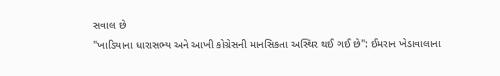સવાલ છે
"ખાડિયાના ધારાસભ્ય અને આખી કોગ્રેસની માનસિકતા અસ્થિર થઈ ગઈ છે": ઈમરાન ખેડાવાલાના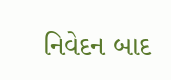નિવેદન બાદ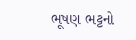ભૂષણ ભટ્ટનો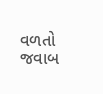વળતો જવાબ